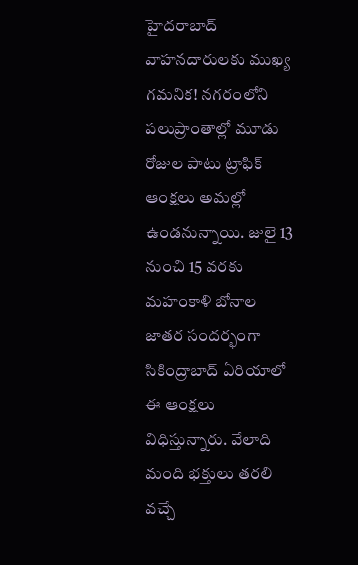హైదరాబాద్ వాహనదారులకు ముఖ్య గమనిక! నగరంలోని పలుప్రాంతాల్లో మూడు రోజుల పాటు ట్రాఫిక్ ఆంక్షలు అమల్లో ఉండనున్నాయి. జులై 13 నుంచి 15 వరకు మహంకాళి బోనాల జాతర సందర్భంగా సికింద్రాబాద్ ఏరియాలో ఈ ఆంక్షలు విధిస్తున్నారు. వేలాది మంది భక్తులు తరలి వచ్చే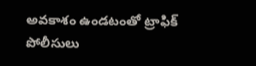అవకాశం ఉండటంతో ట్రాఫిక్ పోలీసులు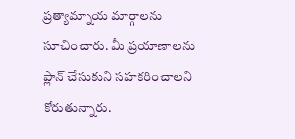ప్రత్యామ్నాయ మార్గాలను సూచించారు. మీ ప్రయాణాలను ప్లాన్ చేసుకుని సహకరించాలని కోరుతున్నారు.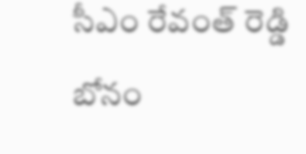సీఎం రేవంత్ రెడ్డి బోనం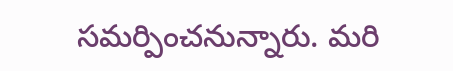సమర్పించనున్నారు. మరి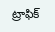ట్రాఫిక్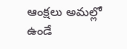ఆంక్షలు అమల్లో ఉండే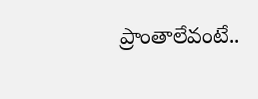ప్రాంతాలేవంటే..